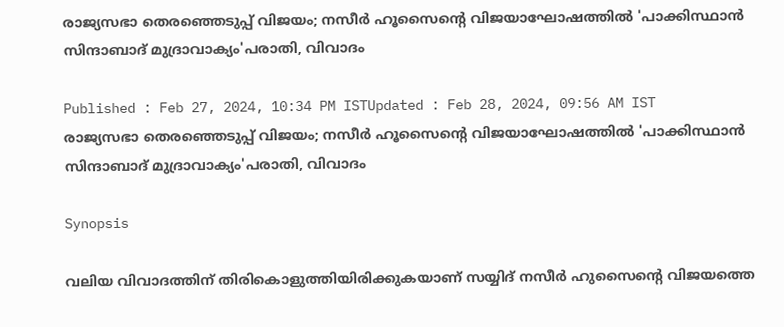രാജ്യസഭാ തെരഞ്ഞെടുപ്പ് വിജയം; നസീര്‍ ഹൂസൈന്റെ വിജയാഘോഷത്തിൽ 'പാക്കിസ്ഥാൻ സിന്ദാബാദ് മുദ്രാവാക്യം'പരാതി, വിവാദം

Published : Feb 27, 2024, 10:34 PM ISTUpdated : Feb 28, 2024, 09:56 AM IST
രാജ്യസഭാ തെരഞ്ഞെടുപ്പ് വിജയം; നസീര്‍ ഹൂസൈന്റെ വിജയാഘോഷത്തിൽ 'പാക്കിസ്ഥാൻ സിന്ദാബാദ് മുദ്രാവാക്യം'പരാതി, വിവാദം

Synopsis

വലിയ വിവാദത്തിന് തിരികൊളുത്തിയിരിക്കുകയാണ് സയ്യിദ് നസീർ ഹുസൈന്റെ വിജയത്തെ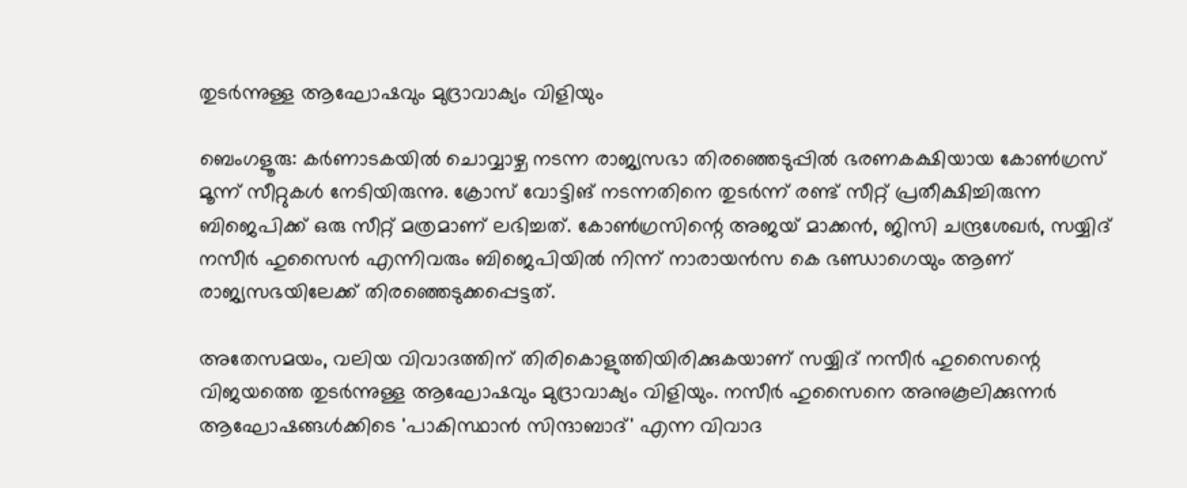തുടര്‍ന്നുള്ള ആഘോഷവും മുദ്രാവാക്യം വിളിയും

ബെംഗളൂരു: കർണാടകയിൽ ചൊവ്വാഴ്ച നടന്ന രാജ്യസഭാ തിരഞ്ഞെടുപ്പിൽ ഭരണകക്ഷിയായ കോൺഗ്രസ് മൂന്ന് സീറ്റുകൾ നേടിയിരുന്നു. ക്രോസ് വോട്ടിങ് നടന്നതിനെ തുടര്‍ന്ന് രണ്ട് സീറ്റ് പ്രതീക്ഷിച്ചിരുന്ന ബിജെപിക്ക് ഒരു സീറ്റ് മത്രമാണ് ലഭിച്ചത്. കോൺഗ്രസിന്റെ അജയ് മാക്കൻ, ജിസി ചന്ദ്രശേഖർ, സയ്യിദ് നസീർ ഹുസൈൻ എന്നിവരും ബിജെപിയിൽ നിന്ന് നാരായൻസ കെ ഭണ്ഡാഗെയും ആണ് രാജ്യസഭയിലേക്ക് തിരഞ്ഞെടുക്കപ്പെട്ടത്.

അതേസമയം, വലിയ വിവാദത്തിന് തിരികൊളുത്തിയിരിക്കുകയാണ് സയ്യിദ് നസീർ ഹുസൈന്റെ വിജയത്തെ തുടര്‍ന്നുള്ള ആഘോഷവും മുദ്രാവാക്യം വിളിയും. നസീര്‍ ഹുസൈനെ അനുകൂലിക്കുന്നര്‍ ആഘോഷങ്ങൾക്കിടെ 'പാകിസ്ഥാൻ സിന്ദാബാദ്' എന്ന വിവാദ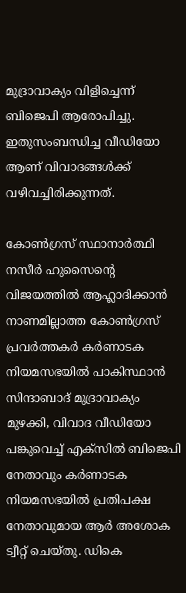മുദ്രാവാക്യം വിളിച്ചെന്ന് ബിജെപി ആരോപിച്ചു. ഇതുസംബന്ധിച്ച വീഡിയോ ആണ് വിവാദങ്ങൾക്ക് വഴിവച്ചിരിക്കുന്നത്.

കോൺഗ്രസ് സ്ഥാനാർത്ഥി നസീർ ഹുസൈന്റെ വിജയത്തിൽ ആഹ്ലാദിക്കാൻ നാണമില്ലാത്ത കോൺഗ്രസ് പ്രവർത്തകർ കർണാടക നിയമസഭയിൽ പാകിസ്ഥാൻ സിന്ദാബാദ് മുദ്രാവാക്യം മുഴക്കി, വിവാദ വീഡിയോ പങ്കുവെച്ച് എക്സിൽ ബിജെപി നേതാവും കർണാടക നിയമസഭയിൽ പ്രതിപക്ഷ നേതാവുമായ ആർ അശോക ട്വീറ്റ് ചെയ്തു. ഡികെ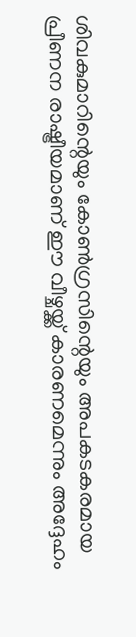ശിവകുമാറിന്റെയും കോൺഗ്രസിന്റെയും അപകടകരമായ പ്രീണന രാഷ്ട്രീയമാണ് ഈ വീഴ്ചയ്ക്ക് കാരണമെന്നും അദ്ദേഹം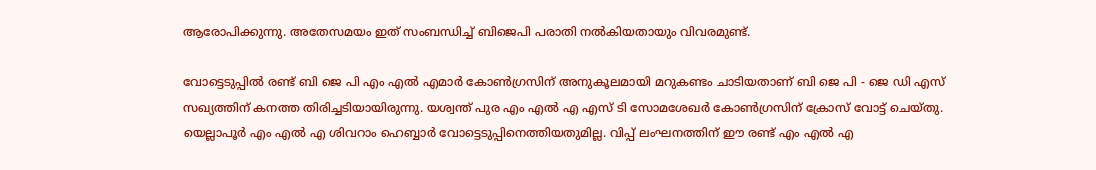ആരോപിക്കുന്നു. അതേസമയം ഇത് സംബന്ധിച്ച് ബിജെപി പരാതി നൽകിയതായും വിവരമുണ്ട്.

വോട്ടെടുപ്പിൽ രണ്ട് ബി ജെ പി എം എൽ എമാർ കോൺഗ്രസിന് അനുകൂലമായി മറുകണ്ടം ചാടിയതാണ് ബി ജെ പി - ജെ ഡി എസ് സഖ്യത്തിന് കനത്ത തിരിച്ചടിയായിരുന്നു. യശ്വന്ത് പുര എം എൽ എ എസ് ടി സോമശേഖർ കോൺഗ്രസിന് ക്രോസ് വോട്ട് ചെയ്തു. യെല്ലാപൂർ എം എൽ എ ശിവറാം ഹെബ്ബാർ വോട്ടെടുപ്പിനെത്തിയതുമില്ല. വിപ്പ് ലംഘനത്തിന് ഈ രണ്ട് എം എൽ എ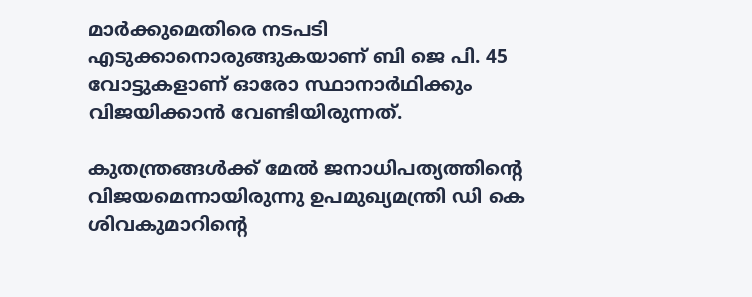മാർക്കുമെതിരെ നടപടി എടുക്കാനൊരുങ്ങുകയാണ് ബി ജെ പി. 45 വോട്ടുകളാണ് ഓരോ സ്ഥാനാർഥിക്കും വിജയിക്കാൻ വേണ്ടിയിരുന്നത്.

കുതന്ത്രങ്ങൾക്ക് മേൽ ജനാധിപത്യത്തിന്‍റെ വിജയമെന്നായിരുന്നു ഉപമുഖ്യമന്ത്രി ഡി കെ ശിവകുമാറിന്‍റെ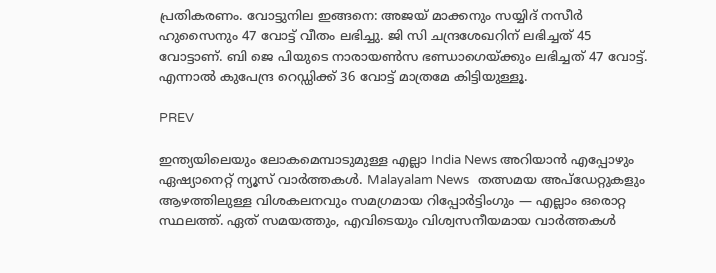പ്രതികരണം. വോട്ടുനില ഇങ്ങനെ: അജയ് മാക്കനും സയ്യിദ് നസീർ ഹുസൈനും 47 വോട്ട് വീതം ലഭിച്ചു. ജി സി ചന്ദ്രശേഖറിന് ലഭിച്ചത് 45 വോട്ടാണ്. ബി ജെ പിയുടെ നാരായൺസ ഭണ്ഡാഗെയ്ക്കും ലഭിച്ചത് 47 വോട്ട്. എന്നാൽ കുപേന്ദ്ര റെഡ്ഡിക്ക് 36 വോട്ട് മാത്രമേ കിട്ടിയുള്ളൂ.

PREV

ഇന്ത്യയിലെയും ലോകമെമ്പാടുമുള്ള എല്ലാ India News അറിയാൻ എപ്പോഴും ഏഷ്യാനെറ്റ് ന്യൂസ് വാർത്തകൾ. Malayalam News   തത്സമയ അപ്‌ഡേറ്റുകളും ആഴത്തിലുള്ള വിശകലനവും സമഗ്രമായ റിപ്പോർട്ടിംഗും — എല്ലാം ഒരൊറ്റ സ്ഥലത്ത്. ഏത് സമയത്തും, എവിടെയും വിശ്വസനീയമായ വാർത്തകൾ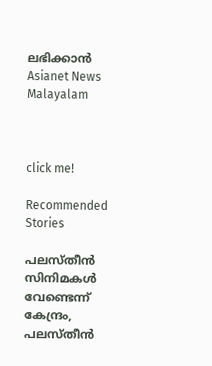ലഭിക്കാൻ Asianet News Malayalam



click me!

Recommended Stories

പലസ്തീൻ സിനിമകൾ വേണ്ടെന്ന് കേന്ദ്രം, പലസ്തീൻ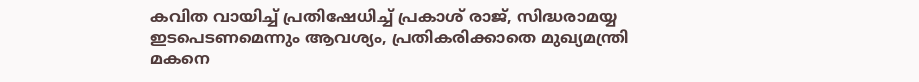കവിത വായിച്ച് പ്രതിഷേധിച്ച് പ്രകാശ് രാജ്, സിദ്ധരാമയ്യ ഇടപെടണമെന്നും ആവശ്യം, പ്രതികരിക്കാതെ മുഖ്യമന്ത്രി
മകനെ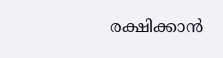രക്ഷിക്കാൻ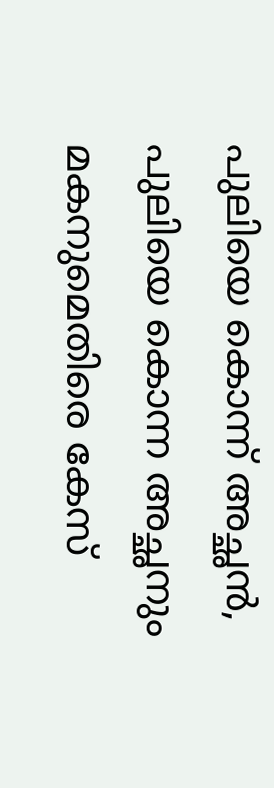പുലിയെ കൊന്ന് അച്ഛൻ, പുലിയെ കൊന്ന അച്ഛനും മകനുമെതിരെ കേസ്